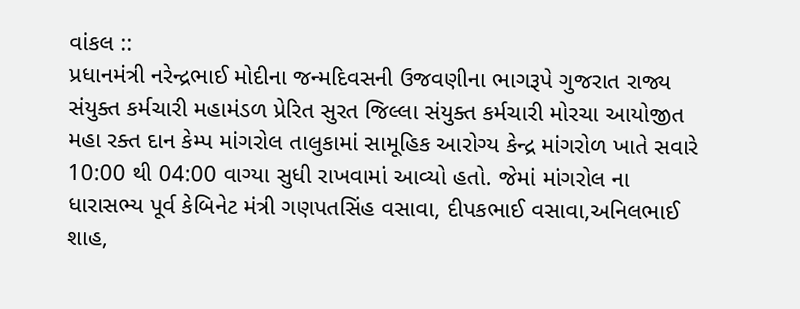વાંકલ ::
પ્રધાનમંત્રી નરેન્દ્રભાઈ મોદીના જન્મદિવસની ઉજવણીના ભાગરૂપે ગુજરાત રાજ્ય સંયુક્ત કર્મચારી મહામંડળ પ્રેરિત સુરત જિલ્લા સંયુક્ત કર્મચારી મોરચા આયોજીત મહા રક્ત દાન કેમ્પ માંગરોલ તાલુકામાં સામૂહિક આરોગ્ય કેન્દ્ર માંગરોળ ખાતે સવારે 10:00 થી 04:00 વાગ્યા સુધી રાખવામાં આવ્યો હતો. જેમાં માંગરોલ ના ધારાસભ્ય પૂર્વ કેબિનેટ મંત્રી ગણપતસિંહ વસાવા, દીપકભાઈ વસાવા,અનિલભાઈ શાહ,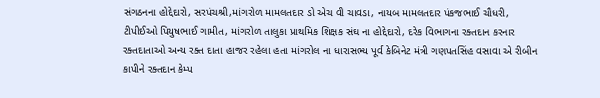સંગઠનના હોદ્દેદારો, સરપંચશ્રી,માંગરોળ મામલતદાર ડો એચ વી ચાવડા, નાયબ મામલતદાર પંકજભાઈ ચૌધરી, ટીપીઈઓ પિયુષભાઈ ગામીત, માંગરોળ તાલુકા પ્રાથમિક શિક્ષક સંઘ ના હોદ્દેદારો, દરેક વિભાગના રક્તદાન કરનાર રક્તદાતાઓ અન્ય રક્ત દાતા હાજર રહેલા હતા માંગરોલ ના ધારાસભ્ય પૂર્વ કેબિનેટ મંત્રી ગણપતસિંહ વસાવા એ રીબીન કાપીને રક્તદાન કેમ્પ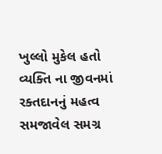ખુલ્લો મુકેલ હતો વ્યક્તિ ના જીવનમાં રક્તદાનનું મહત્વ સમજાવેલ સમગ્ર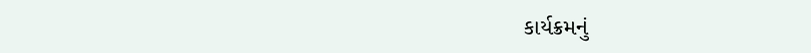કાર્યક્રમનું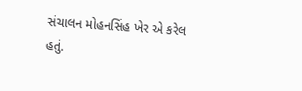સંચાલન મોહનસિંહ ખેર એ કરેલ હતું.